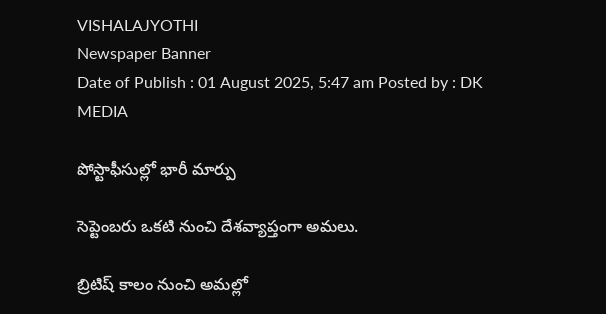VISHALAJYOTHI
Newspaper Banner
Date of Publish : 01 August 2025, 5:47 am Posted by : DK MEDIA

పోస్టాఫీసుల్లో భారీ మార్పు

సెప్టెంబరు ఒకటి నుంచి దేశవ్యాప్తంగా అమలు.

బ్రిటిష్ కాలం నుంచి అమల్లో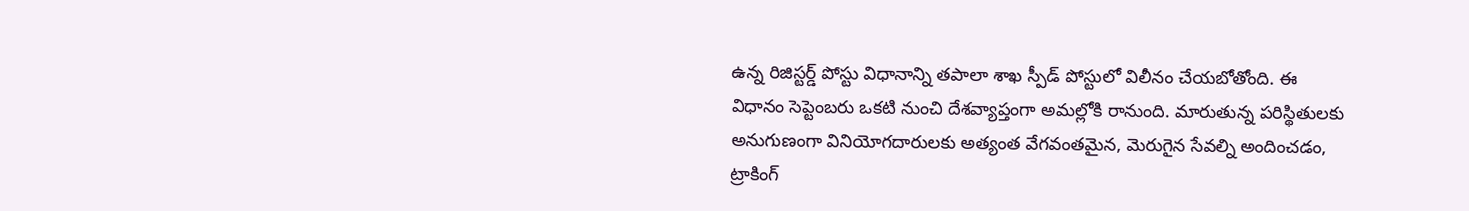ఉన్న రిజిస్టర్డ్ పోస్టు విధానాన్ని తపాలా శాఖ స్పీడ్ పోస్టులో విలీనం చేయబోతోంది. ఈ విధానం సెప్టెంబరు ఒకటి నుంచి దేశవ్యాప్తంగా అమల్లోకి రానుంది. మారుతున్న పరిస్థితులకు అనుగుణంగా వినియోగదారులకు అత్యంత వేగవంతమైన, మెరుగైన సేవల్ని అందించడం, ట్రాకింగ్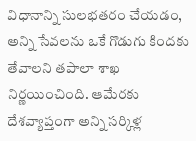విధానాన్ని సులభతరం చేయడం, అన్ని సేవలను ఒకే గొడుగు కిందకు తేవాలని తపాలా శాఖ నిర్ణయించింది. ఆమేరకు దేశవ్యాప్తంగా అన్ని సర్కిళ్ల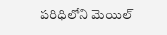పరిధిలోని మెయిల్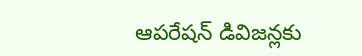ఆపరేషన్ డివిజన్లకు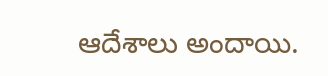ఆదేశాలు అందాయి.